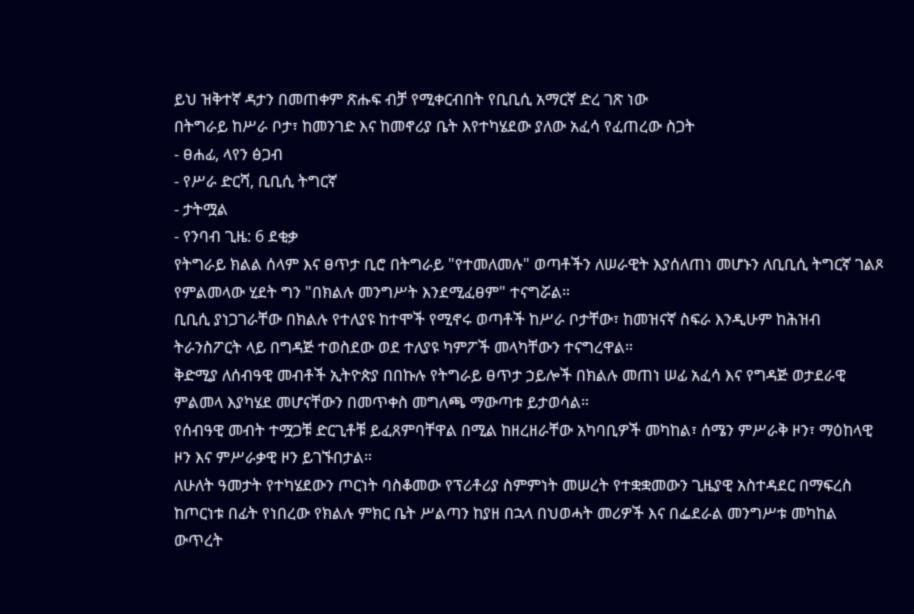ይህ ዝቅተኛ ዳታን በመጠቀም ጽሑፍ ብቻ የሚቀርብበት የቢቢሲ አማርኛ ድረ ገጽ ነው
በትግራይ ከሥራ ቦታ፣ ከመንገድ እና ከመኖሪያ ቤት እየተካሄደው ያለው አፈሳ የፈጠረው ስጋት
- ፀሐፊ, ላየን ፅጋብ
- የሥራ ድርሻ, ቢቢሲ ትግርኛ
- ታትሟል
- የንባብ ጊዜ: 6 ደቂቃ
የትግራይ ክልል ሰላም እና ፀጥታ ቢሮ በትግራይ "የተመለመሉ" ወጣቶችን ለሠራዊት እያሰለጠነ መሆኑን ለቢቢሲ ትግርኛ ገልጾ የምልመላው ሂደት ግን "በክልሉ መንግሥት እንደሚፈፀም" ተናግሯል።
ቢቢሲ ያነጋገራቸው በክልሉ የተለያዩ ከተሞች የሚኖሩ ወጣቶች ከሥራ ቦታቸው፣ ከመዝናኛ ስፍራ እንዲሁም ከሕዝብ ትራንስፖርት ላይ በግዳጅ ተወስደው ወደ ተለያዩ ካምፖች መላካቸውን ተናግረዋል።
ቅድሚያ ለሰብዓዊ መብቶች ኢትዮጵያ በበኩሉ የትግራይ ፀጥታ ኃይሎች በክልሉ መጠነ ሠፊ አፈሳ እና የግዳጅ ወታደራዊ ምልመላ እያካሄደ መሆናቸውን በመጥቀስ መግለጫ ማውጣቱ ይታወሳል።
የሰብዓዊ መብት ተሟጋቹ ድርጊቶቹ ይፈጸምባቸዋል በሚል ከዘረዘራቸው አካባቢዎች መካከል፣ ሰሜን ምሥራቅ ዞን፣ ማዕከላዊ ዞን እና ምሥራቃዊ ዞን ይገኙበታል።
ለሁለት ዓመታት የተካሄደውን ጦርነት ባስቆመው የፕሪቶሪያ ስምምነት መሠረት የተቋቋመውን ጊዜያዊ አስተዳደር በማፍረስ ከጦርነቱ በፊት የነበረው የክልሉ ምክር ቤት ሥልጣን ከያዘ በኋላ በህወሓት መሪዎች እና በፌደራል መንግሥቱ መካከል ውጥረት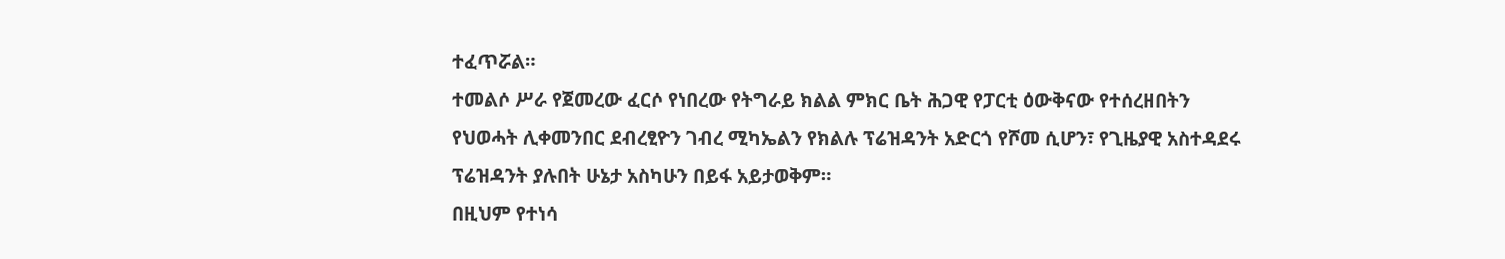ተፈጥሯል።
ተመልሶ ሥራ የጀመረው ፈርሶ የነበረው የትግራይ ክልል ምክር ቤት ሕጋዊ የፓርቲ ዕውቅናው የተሰረዘበትን የህወሓት ሊቀመንበር ደብረፂዮን ገብረ ሚካኤልን የክልሉ ፕሬዝዳንት አድርጎ የሾመ ሲሆን፣ የጊዜያዊ አስተዳደሩ ፕሬዝዳንት ያሉበት ሁኔታ አስካሁን በይፋ አይታወቅም።
በዚህም የተነሳ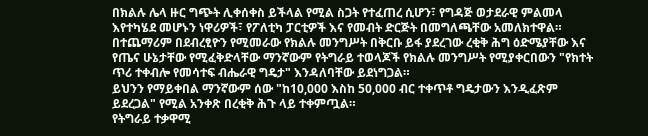በክልሉ ሌላ ዙር ግጭት ሊቀሰቀስ ይችላል የሚል ስጋት የተፈጠረ ሲሆን፣ የግዳጅ ወታደራዊ ምልመላ እየተካሄደ መሆኑን ነዋሪዎች፣ የፖለቲካ ፓርቲዎች እና የመብት ድርጅት በመግለጫቸው አመለክተዋል።
በተጨማሪም በደብረፂዮን የሚመራው የክልሉ መንግሥት በቅርቡ ይፋ ያደረገው ረቂቅ ሕግ ዕድሜያቸው እና የጤና ሁኔታቸው የሚፈቅድላቸው ማንኛውም የትግራይ ተወላጆች የክልሉ መንግሥት የሚያቀርበውን "የክተት ጥሪ ተቀብሎ የመሳተፍ ብሔራዊ ግዴታ" እንዳለባቸው ይደነግጋል።
ይህንን የማይቀበል ማንኛውም ሰው "ከ10,000 እስከ 50,000 ብር ተቀጥቶ ግዴታውን እንዲፈጽም ይደረጋል" የሚል አንቀጽ በረቂቅ ሕጉ ላይ ተቀምጧል።
የትግራይ ተቃዋሚ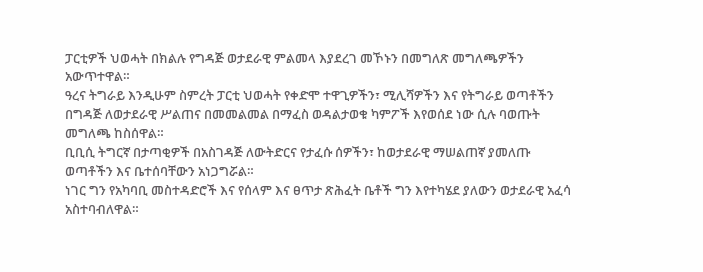ፓርቲዎች ህወሓት በክልሉ የግዳጅ ወታደራዊ ምልመላ እያደረገ መኾኑን በመግለጽ መግለጫዎችን አውጥተዋል።
ዓረና ትግራይ እንዲሁም ስምረት ፓርቲ ህወሓት የቀድሞ ተዋጊዎችን፣ ሚሊሻዎችን እና የትግራይ ወጣቶችን በግዳጅ ለወታደራዊ ሥልጠና በመመልመል በማፈስ ወዳልታወቁ ካምፖች እየወሰደ ነው ሲሉ ባወጡት መግለጫ ከስሰዋል።
ቢቢሲ ትግርኛ በታጣቂዎች በአስገዳጅ ለውትድርና የታፈሱ ሰዎችን፣ ከወታደራዊ ማሠልጠኛ ያመለጡ ወጣቶችን እና ቤተሰባቸውን አነጋግሯል።
ነገር ግን የአካባቢ መስተዳድሮች እና የሰላም እና ፀጥታ ጽሕፈት ቤቶች ግን እየተካሄደ ያለውን ወታደራዊ አፈሳ አስተባብለዋል።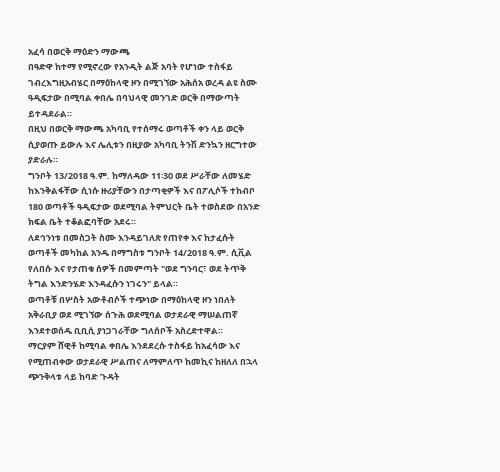አፈሳ በወርቅ ማዕድን ማውጫ
በዓድዋ ከተማ የሚኖረው የአንዲት ልጅ አባት የሆነው ተስፋይ ገብረእግዚአብሄር በማዕከላዊ ዞን በሚገኘው አሕሰአ ወረዳ ልዩ ስሙ ዓዲፍታው በሚባል ቀበሌ በባህላዊ መንገድ ወርቅ በማውጣት ይተዳደራል።
በዚህ በወርቅ ማውጫ አካባቢ የተሰማሩ ወጣቶች ቀን ላይ ወርቅ ሲያወጡ ይውሉ እና ሌሊቱን በዚያው አካባቢ ትንሽ ድንኳን ዘርግተው ያድራሉ።
ግንቦት 13/2018 ዓ.ም. ከማለዳው 11፡30 ወደ ሥራቸው ለመሄድ ከእንቅልፋቸው ሲነሱ ዙሪያቸውን በታጣቂዎች እና በፖሊሶች ተከብቦ 180 ወጣቶች ዓዲፍታው ወደሚባል ትምህርት ቤት ተወስደው በአንድ ክፍል ቤት ተቆልፎባቸው አደሩ።
ለደኅንነቱ በመስጋት ስሙ እንዳይገለጽ የጠየቀ እና ከታፈሱት ወጣቶች መካከል አንዱ በማግስቱ ግንቦት 14/2018 ዓ.ም. ሲቪል የለበሱ እና የታጠቁ ሰዎች በመምጣት "ወደ ግንባር፣ ወደ ትጥቅ ትግል እንድንሄድ እንዳፈሱን ነገሩን" ይላል።
ወጣቶቹ በሦስት አውቶብሶች ተጭነው በማዕከላዊ ዞን ነበለት አቅራቢያ ወደ ሚገኘው ሰጉሕ ወደሚባል ወታደራዊ ማሠልጠኛ እንደተወሰዱ ቢቢሲ ያነጋገራቸው ግለሰቦች አስረድተዋል።
ማርያም ሸዊቶ ከሚባል ቀበሌ እንደደረሱ ተስፋይ ከአፈሳው እና የሚጠብቀው ወታደራዊ ሥልጠና ለማምለጥ ከመኪና ከዘለለ በኋላ ጭንቅላቱ ላይ ከባድ ጉዳት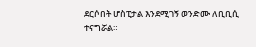ደርሶበት ሆስፒታል እንደሚገኝ ወንድሙ ለቢቢሲ ተናግሯል።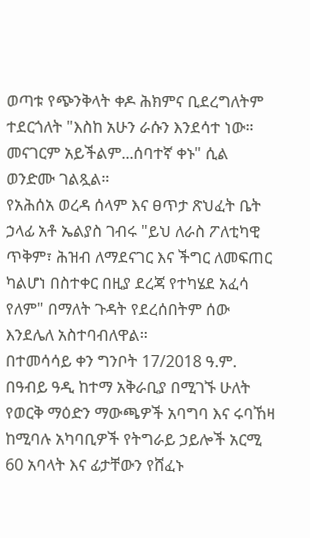ወጣቱ የጭንቅላት ቀዶ ሕክምና ቢደረግለትም ተደርጎለት "እስከ አሁን ራሱን እንደሳተ ነው። መናገርም አይችልም...ሰባተኛ ቀኑ" ሲል ወንድሙ ገልጿል።
የአሕሰአ ወረዳ ሰላም እና ፀጥታ ጽህፈት ቤት ኃላፊ አቶ ኤልያስ ገብሩ "ይህ ለራስ ፖለቲካዊ ጥቅም፣ ሕዝብ ለማደናገር እና ችግር ለመፍጠር ካልሆነ በስተቀር በዚያ ደረጃ የተካሄደ አፈሳ የለም" በማለት ጉዳት የደረሰበትም ሰው እንደሌለ አስተባብለዋል።
በተመሳሳይ ቀን ግንቦት 17/2018 ዓ.ም. በዓብይ ዓዲ ከተማ አቅራቢያ በሚገኙ ሁለት የወርቅ ማዕድን ማውጫዎች አባግባ እና ሩባኸዛ ከሚባሉ አካባቢዎች የትግራይ ኃይሎች አርሚ 60 አባላት እና ፊታቸውን የሸፈኑ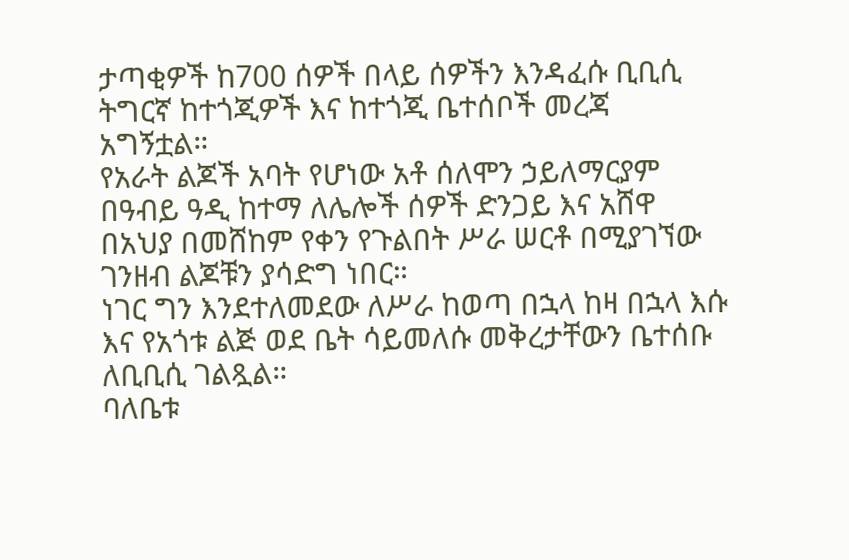ታጣቂዎች ከ700 ሰዎች በላይ ሰዎችን እንዳፈሱ ቢቢሲ ትግርኛ ከተጎጂዎች እና ከተጎጂ ቤተሰቦች መረጃ አግኝቷል።
የአራት ልጆች አባት የሆነው አቶ ሰለሞን ኃይለማርያም በዓብይ ዓዲ ከተማ ለሌሎች ሰዎች ድንጋይ እና አሸዋ በአህያ በመሸከም የቀን የጉልበት ሥራ ሠርቶ በሚያገኘው ገንዘብ ልጆቹን ያሳድግ ነበር።
ነገር ግን እንደተለመደው ለሥራ ከወጣ በኋላ ከዛ በኋላ እሱ እና የአጎቱ ልጅ ወደ ቤት ሳይመለሱ መቅረታቸውን ቤተሰቡ ለቢቢሲ ገልጿል።
ባለቤቱ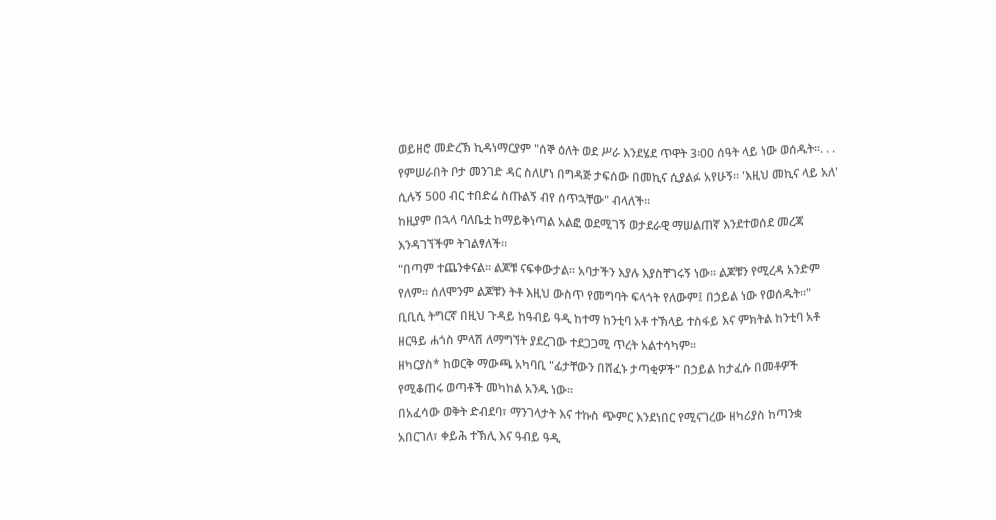ወይዘሮ መድረኽ ኪዳነማርያም "ሰኞ ዕለት ወደ ሥራ እንደሄደ ጥዋት 3፡00 ሰዓት ላይ ነው ወሰዱት።. . . የምሠራበት ቦታ መንገድ ዳር ስለሆነ በግዳጅ ታፍሰው በመኪና ሲያልፉ አየሁኝ። 'እዚህ መኪና ላይ አለ' ሲሉኝ 500 ብር ተበድሬ ስጡልኝ ብየ ሰጥኋቸው" ብላለች።
ከዚያም በኋላ ባለቤቷ ከማይቅነጣል አልፎ ወደሚገኝ ወታደራዊ ማሠልጠኛ እንደተወሰደ መረጃ እንዳገኘችም ትገልፃለች።
"በጣም ተጨንቀናል። ልጆቹ ናፍቀውታል። አባታችን እያሉ እያስቸገሩኝ ነው። ልጆቹን የሚረዳ አንድም የለም። ሰለሞንም ልጆቹን ትቶ እዚህ ውስጥ የመግባት ፍላጎት የለውም፤ በኃይል ነው የወሰዱት።"
ቢቢሲ ትግርኛ በዚህ ጉዳይ ከዓብይ ዓዲ ከተማ ከንቲባ አቶ ተኽላይ ተስፋይ እና ምክትል ከንቲባ አቶ ዘርዓይ ሐጎስ ምላሽ ለማግኘት ያደረገው ተደጋጋሚ ጥረት አልተሳካም።
ዘካርያስ* ከወርቅ ማውጫ አካባቢ "ፊታቸውን በሸፈኑ ታጣቂዎች" በኃይል ከታፈሱ በመቶዎች የሚቆጠሩ ወጣቶች መካከል አንዱ ነው።
በአፈሳው ወቅት ድብደባ፣ ማንገላታት እና ተኩስ ጭምር እንደነበር የሚናገረው ዘካሪያስ ከጣንቋ አበርገለ፣ ቀይሕ ተኽሊ እና ዓብይ ዓዲ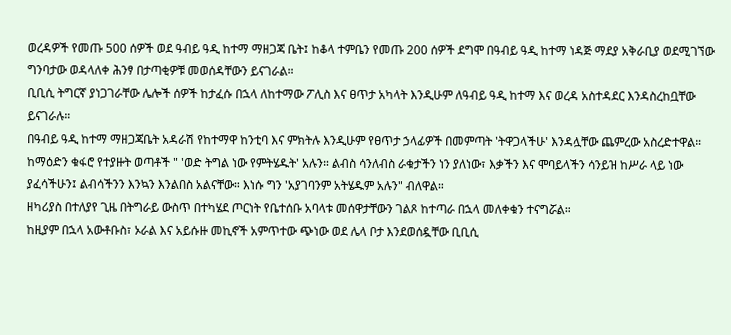ወረዳዎች የመጡ 500 ሰዎች ወደ ዓብይ ዓዲ ከተማ ማዘጋጃ ቤት፤ ከቆላ ተምቤን የመጡ 200 ሰዎች ደግሞ በዓብይ ዓዲ ከተማ ነዳጅ ማደያ አቅራቢያ ወደሚገኘው ግንባታው ወዳላለቀ ሕንፃ በታጣቂዎቹ መወሰዳቸውን ይናገራል።
ቢቢሲ ትግርኛ ያነጋገራቸው ሌሎች ሰዎች ከታፈሱ በኋላ ለከተማው ፖሊስ እና ፀጥታ አካላት እንዲሁም ለዓብይ ዓዲ ከተማ እና ወረዳ አስተዳደር እንዳስረከቧቸው ይናገራሉ።
በዓብይ ዓዲ ከተማ ማዘጋጃቤት አዳራሽ የከተማዋ ከንቲባ እና ምክትሉ እንዲሁም የፀጥታ ኃላፊዎች በመምጣት 'ትዋጋላችሁ' እንዳሏቸው ጨምረው አስረድተዋል።
ከማዕድን ቁፋሮ የተያዙት ወጣቶች " 'ወድ ትግል ነው የምትሄዱት' አሉን። ልብስ ሳንለብስ ራቁታችን ነን ያለነው፣ እቃችን እና ሞባይላችን ሳንይዝ ከሥራ ላይ ነው ያፈሳችሁን፤ ልብሳችንን እንኳን እንልበስ አልናቸው። እነሱ ግን 'አያገባንም አትሄዱም አሉን" ብለዋል።
ዘካሪያስ በተለያየ ጊዜ በትግራይ ውስጥ በተካሄደ ጦርነት የቤተሰቡ አባላቱ መሰዋታቸውን ገልጾ ከተጣራ በኋላ መለቀቁን ተናግሯል።
ከዚያም በኋላ አውቶቡስ፣ ኦራል እና አይሱዙ መኪኖች አምጥተው ጭነው ወደ ሌላ ቦታ እንደወሰዷቸው ቢቢሲ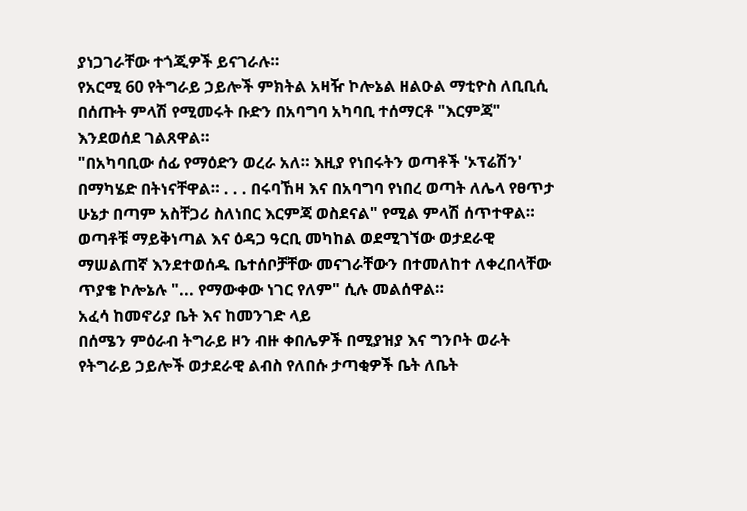ያነጋገራቸው ተጎጂዎች ይናገራሉ።
የአርሚ 60 የትግራይ ኃይሎች ምክትል አዛዥ ኮሎኔል ዘልዑል ማቲዮስ ለቢቢሲ በሰጡት ምላሽ የሚመሩት ቡድን በአባግባ አካባቢ ተሰማርቶ "እርምጃ" እንደወሰደ ገልጸዋል።
"በአካባቢው ሰፊ የማዕድን ወረራ አለ። እዚያ የነበሩትን ወጣቶች 'ኦፕሬሽን' በማካሄድ በትነናቸዋል። . . . በሩባኸዛ እና በአባግባ የነበረ ወጣት ለሌላ የፀጥታ ሁኔታ በጣም አስቸጋሪ ስለነበር እርምጃ ወስደናል" የሚል ምላሽ ሰጥተዋል።
ወጣቶቹ ማይቅነጣል እና ዕዳጋ ዓርቢ መካከል ወደሚገኘው ወታደራዊ ማሠልጠኛ እንደተወሰዱ ቤተሰቦቻቸው መናገራቸውን በተመለከተ ለቀረበላቸው ጥያቄ ኮሎኔሉ "... የማውቀው ነገር የለም" ሲሉ መልሰዋል።
አፈሳ ከመኖሪያ ቤት እና ከመንገድ ላይ
በሰሜን ምዕራብ ትግራይ ዞን ብዙ ቀበሌዎች በሚያዝያ እና ግንቦት ወራት የትግራይ ኃይሎች ወታደራዊ ልብስ የለበሱ ታጣቂዎች ቤት ለቤት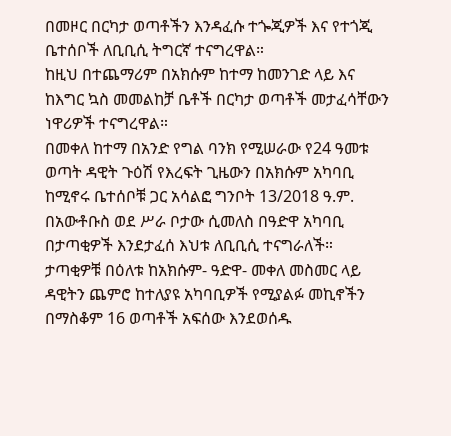በመዞር በርካታ ወጣቶችን እንዳፈሱ ተጐጂዎች እና የተጎጂ ቤተሰቦች ለቢቢሲ ትግርኛ ተናግረዋል።
ከዚህ በተጨማሪም በአክሱም ከተማ ከመንገድ ላይ እና ከእግር ኳስ መመልከቻ ቤቶች በርካታ ወጣቶች መታፈሳቸውን ነዋሪዎች ተናግረዋል።
በመቀለ ከተማ በአንድ የግል ባንክ የሚሠራው የ24 ዓመቱ ወጣት ዳዊት ጉዕሽ የእረፍት ጊዜውን በአክሱም አካባቢ ከሚኖሩ ቤተሰቦቹ ጋር አሳልፎ ግንቦት 13/2018 ዓ.ም. በአውቶቡስ ወደ ሥራ ቦታው ሲመለስ በዓድዋ አካባቢ በታጣቂዎች እንደታፈሰ እህቱ ለቢቢሲ ተናግራለች።
ታጣቂዎቹ በዕለቱ ከአክሱም- ዓድዋ- መቀለ መስመር ላይ ዳዊትን ጨምሮ ከተለያዩ አካባቢዎች የሚያልፉ መኪኖችን በማስቆም 16 ወጣቶች አፍሰው እንደወሰዱ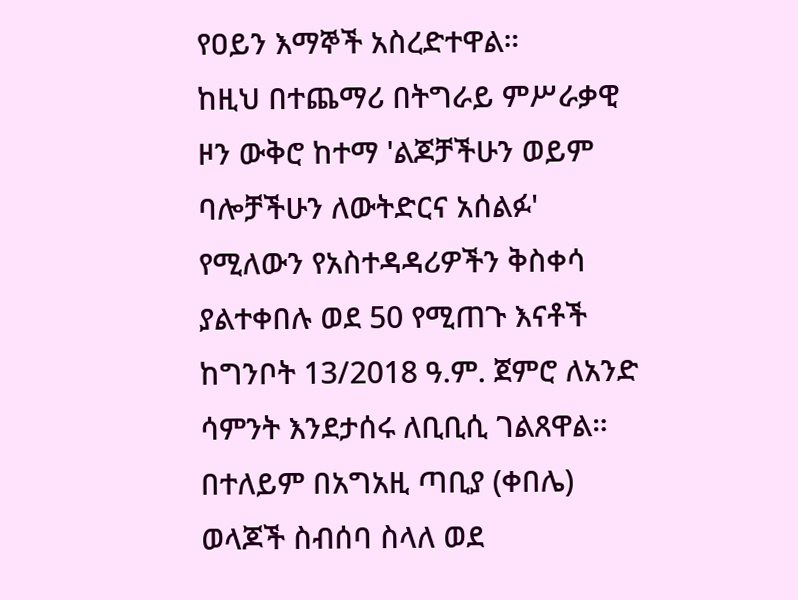የዐይን እማኞች አስረድተዋል።
ከዚህ በተጨማሪ በትግራይ ምሥራቃዊ ዞን ውቅሮ ከተማ 'ልጆቻችሁን ወይም ባሎቻችሁን ለውትድርና አሰልፉ' የሚለውን የአስተዳዳሪዎችን ቅስቀሳ ያልተቀበሉ ወደ 50 የሚጠጉ እናቶች ከግንቦት 13/2018 ዓ.ም. ጀምሮ ለአንድ ሳምንት እንደታሰሩ ለቢቢሲ ገልጸዋል።
በተለይም በአግአዚ ጣቢያ (ቀበሌ) ወላጆች ስብሰባ ስላለ ወደ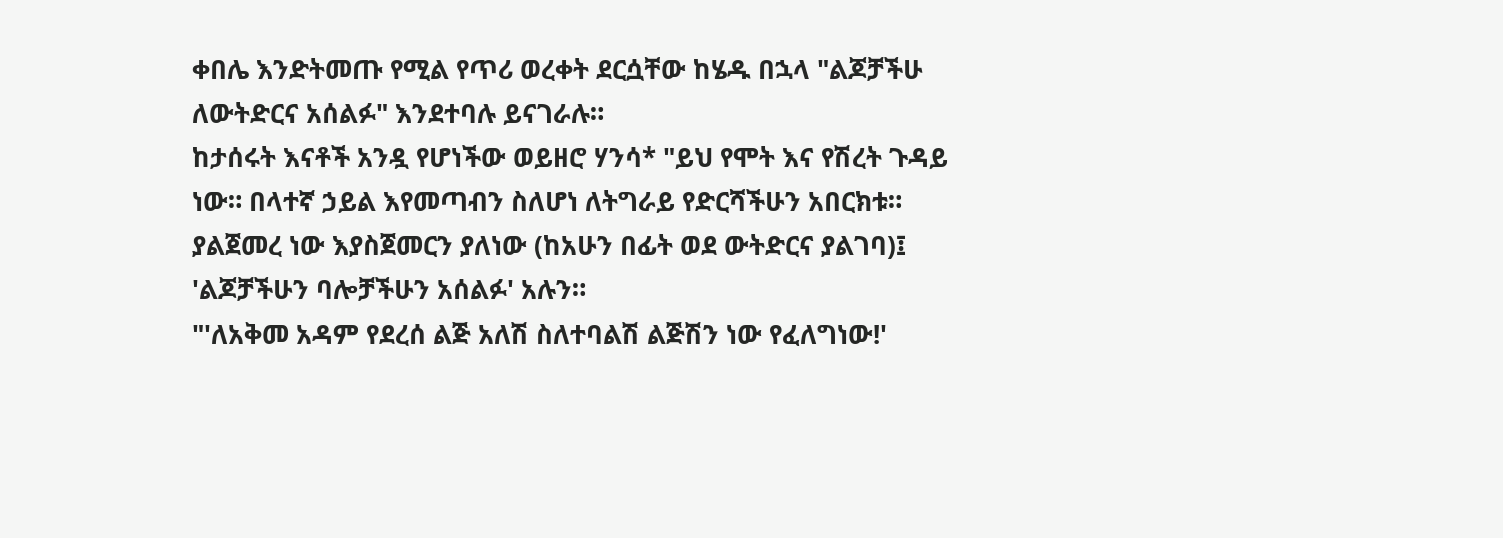ቀበሌ እንድትመጡ የሚል የጥሪ ወረቀት ደርሷቸው ከሄዱ በኋላ "ልጆቻችሁ ለውትድርና አሰልፉ" እንደተባሉ ይናገራሉ።
ከታሰሩት እናቶች አንዷ የሆነችው ወይዘሮ ሃንሳ* "ይህ የሞት እና የሽረት ጉዳይ ነው። በላተኛ ኃይል እየመጣብን ስለሆነ ለትግራይ የድርሻችሁን አበርክቱ። ያልጀመረ ነው እያስጀመርን ያለነው (ከአሁን በፊት ወደ ውትድርና ያልገባ)፤ 'ልጆቻችሁን ባሎቻችሁን አሰልፉ' አሉን።
"'ለአቅመ አዳም የደረሰ ልጅ አለሽ ስለተባልሽ ልጅሽን ነው የፈለግነው!'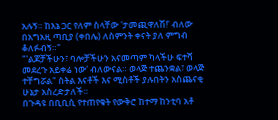አሉኝ። ከእኔ ጋር የለም ስላቸው 'ታመጪዋለሽ!' ብለው በአግአዚ ጣቢያ (ቀበሌ) ለስምንት ቀናት ያለ ምግብ ቆለፉብኝ።"
"'ልጆቻችሁን፣ ባሎቻችሁን አናመጣም ካላችሁ ፍተሻ መደረጉ አይቀሬ ነው' ብለውናል። ወላጅ ተጨንቋል፣ ወላጅ ተቸግሯል" ስትል እናቶች እና ሚስቶች ያሉበትን አስጨናቂ ሁኔታ አስረድታለች።
በጉዳዩ በቢቢሲ የተጠየቁት የውቅሮ ከተማ ከንቲባ አቶ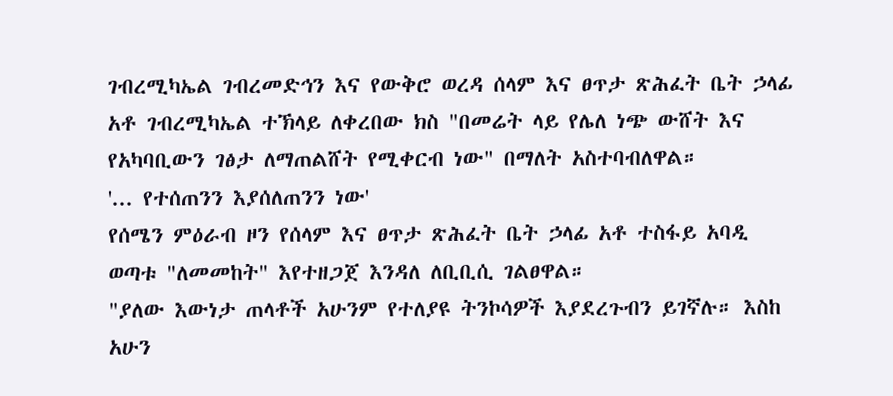ገብረሚካኤል ገብረመድኅን እና የውቅሮ ወረዳ ሰላም እና ፀጥታ ጽሕፈት ቤት ኃላፊ አቶ ገብረሚካኤል ተኽላይ ለቀረበው ክስ "በመሬት ላይ የሌለ ነጭ ውሸት እና የአካባቢውን ገፅታ ለማጠልሸት የሚቀርብ ነው" በማለት አስተባብለዋል።
'... የተሰጠንን እያሰለጠንን ነው'
የሰሜን ምዕራብ ዞን የሰላም እና ፀጥታ ጽሕፈት ቤት ኃላፊ አቶ ተስፋይ አባዲ ወጣቱ "ለመመከት" እየተዘጋጀ እንዳለ ለቢቢሲ ገልፀዋል።
"ያለው እውነታ ጠላቶች አሁንም የተለያዩ ትንኮሳዎች እያደረጉብን ይገኛሉ። እስከ አሁን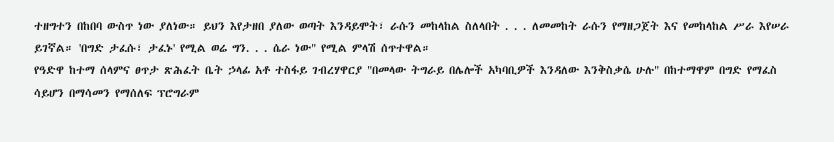ተዘግተን በከበባ ውስጥ ነው ያለነው። ይህን እየታዘበ ያለው ወጣት እንዳይሞት፣ ራሱን መከላከል ስለላበት . . . ለመመከት ራሱን የማዘጋጀት እና የመከላከል ሥራ እየሠራ ይገኛል። 'በግድ ታፈሱ፣ ታፈኑ' የሚል ወሬ ግን. . . ሴራ ነው" የሚል ምላሽ ሰጥተዋል።
የዓድዋ ከተማ ሰላምና ፀጥታ ጽሕፈት ቤት ኃላፊ አቶ ተስፋይ ገብረሃዋርያ "በመላው ትግራይ በሌሎች አካባቢዎች እንዳለው እንቅስቃሴ ሁሉ" በከተማዋም በግድ የማፈስ ሳይሆን በማሳመን የማሰለፍ ፕሮግራም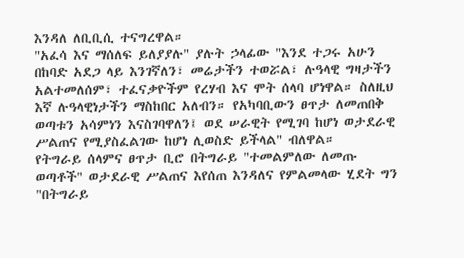እንዳለ ለቢቢሲ ተናግረዋል።
"አፈሳ እና ማሰለፍ ይለያያሉ" ያሉት ኃላፊው "እንደ ተጋሩ አሁን በከባድ አደጋ ላይ እንገኛለን፣ መሬታችን ተወሯል፣ ሉዓላዊ ግዛታችን አልተመለሰም፣ ተፈናቃዮችም የረሃብ እና ሞት ሰላባ ሆነዋል። ስለዚህ እኛ ሉዓላዊነታችን ማስከበር አለብን። የአካባቢውን ፀጥታ ለመጠበቅ ወጣቱን አሳምነን እናስገባዋለን፤ ወደ ሠራዊት የሚገባ ከሆነ ወታደራዊ ሥልጠና የሚያስፈልገው ከሆነ ሊወስድ ይችላል" ብለዋል።
የትግራይ ሰላምና ፀጥታ ቢሮ በትግራይ "ተመልምለው ለመጡ ወጣቶች" ወታደራዊ ሥልጠና እየሰጠ እንዳለና የምልመላው ሂደት ግን "በትግራይ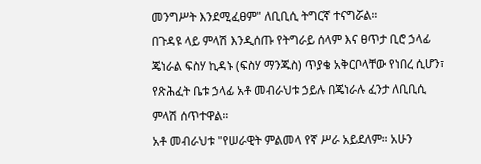መንግሥት እንደሚፈፀም" ለቢቢሲ ትግርኛ ተናግሯል።
በጉዳዩ ላይ ምላሽ እንዲሰጡ የትግራይ ሰላም እና ፀጥታ ቢሮ ኃላፊ ጄነራል ፍስሃ ኪዳኑ (ፍስሃ ማንጁስ) ጥያቄ አቅርቦላቸው የነበረ ሲሆን፣ የጽሕፈት ቤቱ ኃላፊ አቶ መብራህቱ ኃይሉ በጄነራሉ ፈንታ ለቢቢሲ ምላሽ ሰጥተዋል።
አቶ መብራህቱ "የሠራዊት ምልመላ የኛ ሥራ አይደለም። አሁን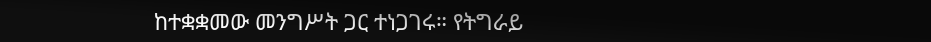ከተቋቋመው መንግሥት ጋር ተነጋገሩ። የትግራይ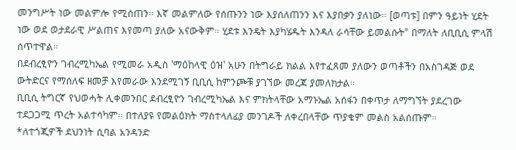መንግሥት ነው መልምሎ የሚሰጠን። እኛ መልምለው የሰጡንን ነው እያሰለጠንን እና እያበቃን ያለነው። [ወጣቱ] በምን ዓይነት ሂደት ነው ወደ ወታደራዊ ሥልጠና እየመጣ ያለው አናውቅም። ሂደቱ እንዴት እያካሄዱት እንዳለ ራሳቸው ይመልሱት" በማለት ለቢቢሲ ምላሽ ሰጥተዋል።
በደብረፂዮን ገብረሚካኤል የሚመራ አዲስ 'ማዕከላዊ ዕዝ' አሁን በትግራይ ክልል እየተፈጸመ ያለውን ወጣቶችን በአስገዳጅ ወደ ውትድርና የማሰለፍ ዘመቻ እየመራው እንደሚገኝ ቢቢሲ ከምንጮቹ ያገኘው መረጃ ያመለክታል።
ቢቢሲ ትግርኛ የህወሓት ሊቀመንበር ደብረፂዮን ገብረሚካኤል እና ምክትላቸው አማኑኤል አሰፋን በቀጥታ ለማግኘት ያደረገው ተደጋጋሚ ጥረት አልተሳካም። በተለያዩ የመልዕክት ማስተላለፊያ መንገዶች ለቀረበላቸው ጥያቄም መልስ አልሰጡም።
*ለተጎጂዎች ደህንነት ሲባል አንዳንድ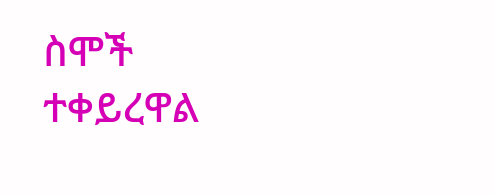ስሞች ተቀይረዋል